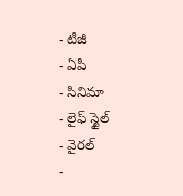- టీజీ
- ఏపీ
- సినిమా
- లైఫ్ స్టైల్
- వైరల్
-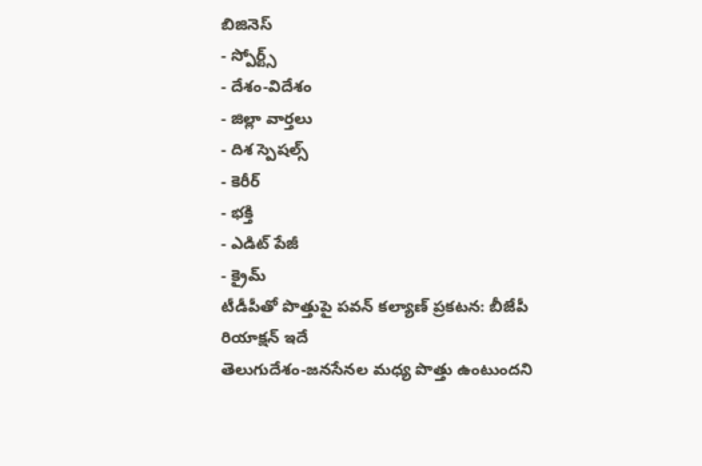బిజినెస్
- స్పోర్ట్స్
- దేశం-విదేశం
- జిల్లా వార్తలు
- దిశ స్పెషల్స్
- కెరీర్
- భక్తి
- ఎడిట్ పేజీ
- క్రైమ్
టీడీపీతో పొత్తుపై పవన్ కల్యాణ్ ప్రకటన: బీజేపీ రియాక్షన్ ఇదే
తెలుగుదేశం-జనసేనల మధ్య పొత్తు ఉంటుందని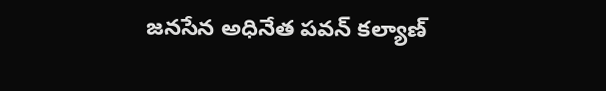జనసేన అధినేత పవన్ కల్యాణ్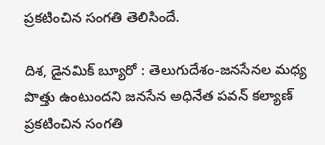ప్రకటించిన సంగతి తెలిసిందే.

దిశ, డైనమిక్ బ్యూరో : తెలుగుదేశం-జనసేనల మధ్య పొత్తు ఉంటుందని జనసేన అధినేత పవన్ కల్యాణ్ ప్రకటించిన సంగతి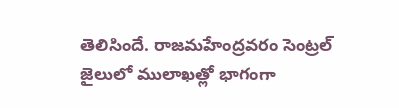తెలిసిందే. రాజమహేంద్రవరం సెంట్రల్ జైలులో ములాఖత్లో భాగంగా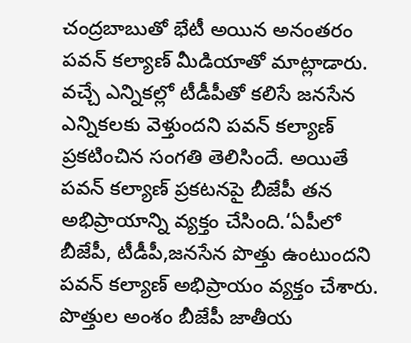చంద్రబాబుతో భేటీ అయిన అనంతరం పవన్ కల్యాణ్ మీడియాతో మాట్లాడారు. వచ్చే ఎన్నికల్లో టీడీపీతో కలిసే జనసేన ఎన్నికలకు వెళ్తుందని పవన్ కల్యాణ్ ప్రకటించిన సంగతి తెలిసిందే. అయితే పవన్ కల్యాణ్ ప్రకటనపై బీజేపీ తన అభిప్రాయాన్ని వ్యక్తం చేసింది.‘ఏపీలో బీజేపీ, టీడీపీ,జనసేన పొత్తు ఉంటుందని పవన్ కల్యాణ్ అభిప్రాయం వ్యక్తం చేశారు. పొత్తుల అంశం బీజేపీ జాతీయ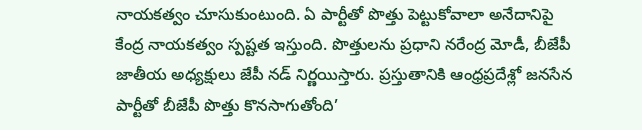నాయకత్వం చూసుకుంటుంది. ఏ పార్టీతో పొత్తు పెట్టుకోవాలా అనేదానిపై కేంద్ర నాయకత్వం స్పష్టత ఇస్తుంది. పొత్తులను ప్రధాని నరేంద్ర మోడీ, బీజేపీ జాతీయ అధ్యక్షులు జేపీ నడ్ నిర్ణయిస్తారు. ప్రస్తుతానికి ఆంధ్రప్రదేశ్లో జనసేన పార్టీతో బీజేపీ పొత్తు కొనసాగుతోంది’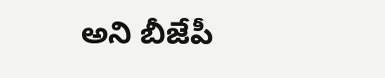అని బీజేపీ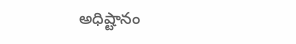అధిష్టానం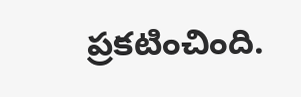ప్రకటించింది.